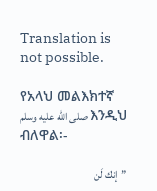Translation is not possible.

የአላህ መልእክተኛ صلى الله عليه وسلم እንዲህ ብለዋል፡-

”إنك لَن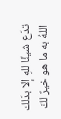تدَع شيئًا للهِ إلا بدَلك اللهُ به ما هو خيرٌ لكَ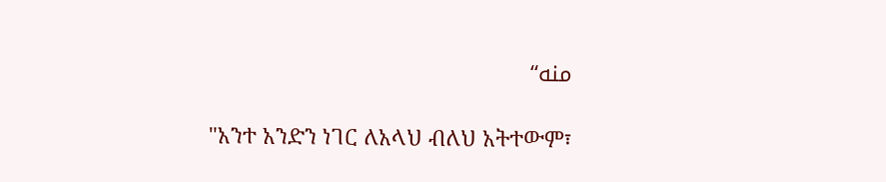منه“

"አንተ አንድን ነገር ለአላህ ብለህ አትተውም፣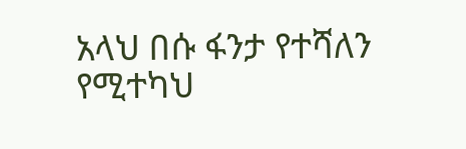አላህ በሱ ፋንታ የተሻለን የሚተካህ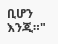ቢሆን እንጂ።"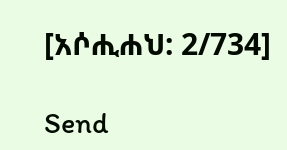[አሶሒሐህ: 2/734]

Send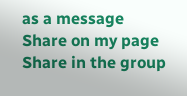as a message
Share on my page
Share in the group